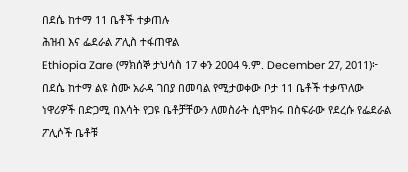በደሴ ከተማ 11 ቤቶች ተቃጠሉ
ሕዝብ እና ፌደራል ፖሊስ ተፋጠዋል
Ethiopia Zare (ማክሰኞ ታህሳስ 17 ቀን 2004 ዓ.ም. December 27, 2011)፦ በደሴ ከተማ ልዩ ስሙ አራዳ ገበያ በመባል የሚታወቀው ቦታ 11 ቤቶች ተቃጥለው ነዋሪዎች በድጋሚ በእሳት የጋዩ ቤቶቻቸውን ለመስራት ሲሞክሩ በስፍራው የደረሱ የፌደራል ፖሊሶች ቤቶቹ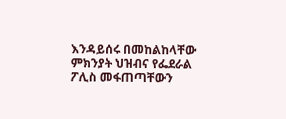እንዳይሰሩ በመከልከላቸው ምክንያት ህዝብና የፌደራል ፖሊስ መፋጠጣቸውን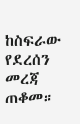ከስፍራው የደረሰን መረጃ ጠቆመ።